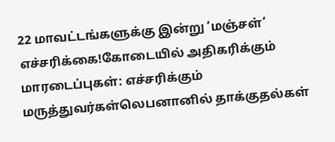22 மாவட்டங்களுக்கு இன்று ‘மஞ்சள்’ எச்சரிக்கை!கோடையில் அதிகரிக்கும் மாரடைப்புகள்: எச்சரிக்கும் மருத்துவர்கள்லெபனானில் தாக்குதல்கள்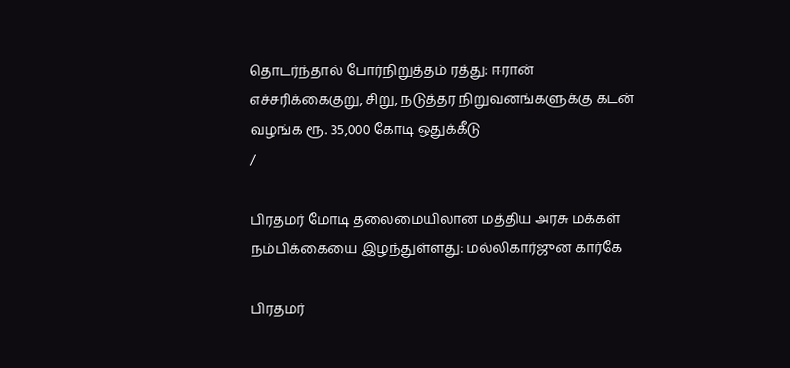தொடர்ந்தால் போர்நிறுத்தம் ரத்து: ஈரான் எச்சரிக்கைகுறு, சிறு, நடுத்தர நிறுவனங்களுக்கு கடன் வழங்க ரூ. 35,000 கோடி ஒதுக்கீடு
/

பிரதமர் மோடி தலைமையிலான மத்திய அரசு மக்கள் நம்பிக்கையை இழந்துள்ளது: மல்லிகார்ஜுன கார்கே

பிரதமர்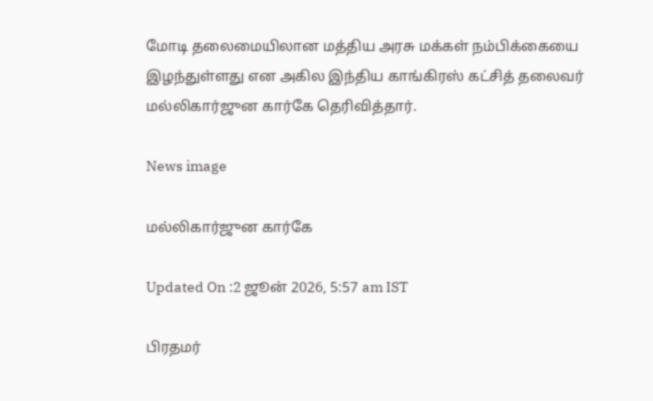மோடி தலைமையிலான மத்திய அரசு மக்கள் நம்பிக்கையை இழந்துள்ளது என அகில இந்திய காங்கிரஸ் கட்சித் தலைவர் மல்லிகார்ஜுன கார்கே தெரிவித்தார்.

News image

மல்லிகார்ஜுன கார்கே

Updated On :2 ஜூன் 2026, 5:57 am IST

பிரதமர்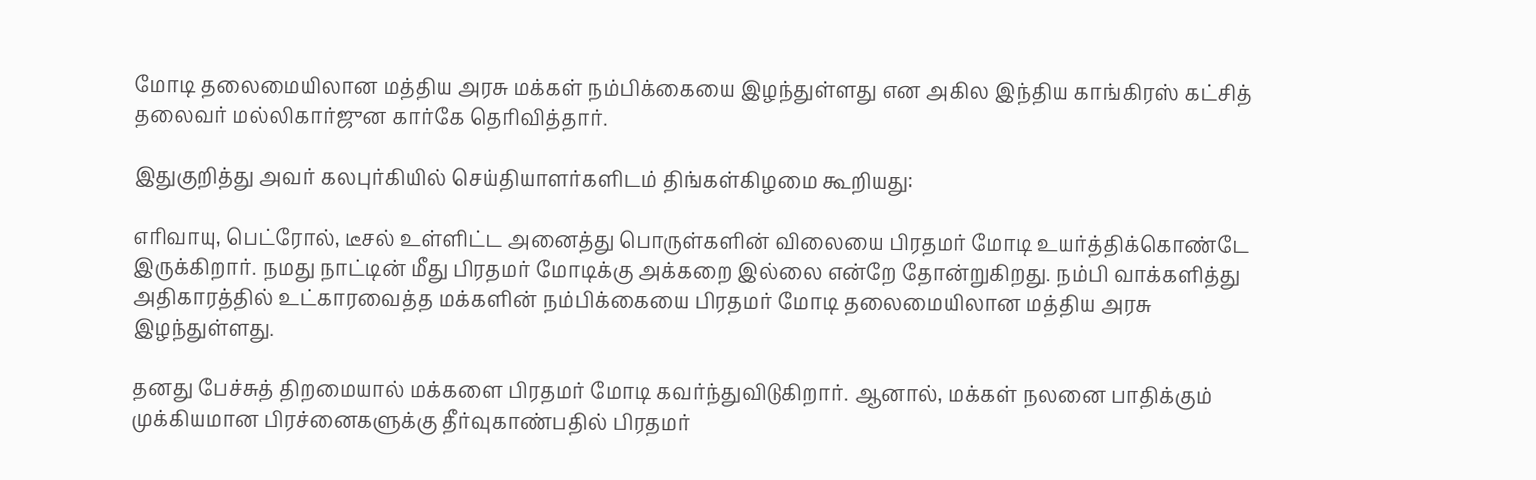மோடி தலைமையிலான மத்திய அரசு மக்கள் நம்பிக்கையை இழந்துள்ளது என அகில இந்திய காங்கிரஸ் கட்சித் தலைவர் மல்லிகார்ஜுன கார்கே தெரிவித்தார்.

இதுகுறித்து அவர் கலபுர்கியில் செய்தியாளர்களிடம் திங்கள்கிழமை கூறியது:

எரிவாயு, பெட்ரோல், டீசல் உள்ளிட்ட அனைத்து பொருள்களின் விலையை பிரதமர் மோடி உயர்த்திக்கொண்டே இருக்கிறார். நமது நாட்டின் மீது பிரதமர் மோடிக்கு அக்கறை இல்லை என்றே தோன்றுகிறது. நம்பி வாக்களித்து அதிகாரத்தில் உட்காரவைத்த மக்களின் நம்பிக்கையை பிரதமர் மோடி தலைமையிலான மத்திய அரசு இழந்துள்ளது.

தனது பேச்சுத் திறமையால் மக்களை பிரதமர் மோடி கவர்ந்துவிடுகிறார். ஆனால், மக்கள் நலனை பாதிக்கும் முக்கியமான பிரச்னைகளுக்கு தீர்வுகாண்பதில் பிரதமர்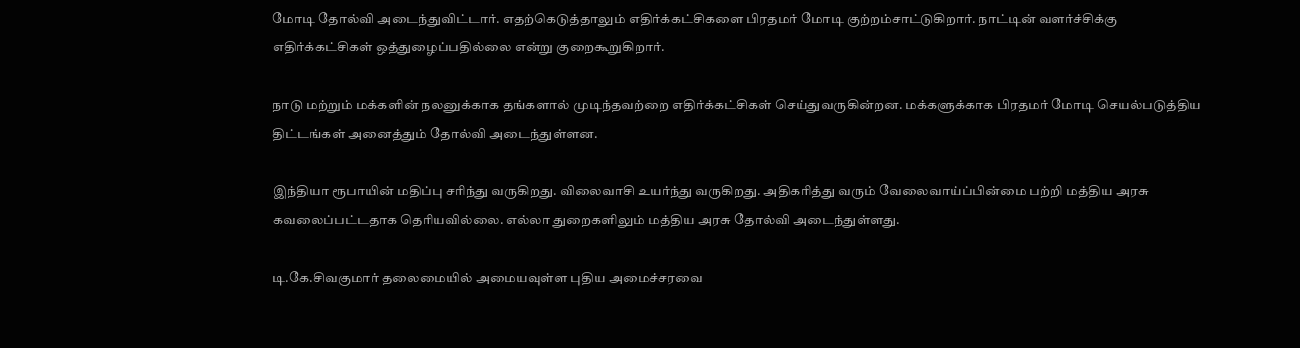மோடி தோல்வி அடைந்துவிட்டார். எதற்கெடுத்தாலும் எதிர்க்கட்சிகளை பிரதமர் மோடி குற்றம்சாட்டுகிறார். நாட்டின் வளர்ச்சிக்கு எதிர்க்கட்சிகள் ஒத்துழைப்பதில்லை என்று குறைகூறுகிறார்.

நாடு மற்றும் மக்களின் நலனுக்காக தங்களால் முடிந்தவற்றை எதிர்க்கட்சிகள் செய்துவருகின்றன. மக்களுக்காக பிரதமர் மோடி செயல்படுத்திய திட்டங்கள் அனைத்தும் தோல்வி அடைந்துள்ளன.

இந்தியா ரூபாயின் மதிப்பு சரிந்து வருகிறது. விலைவாசி உயர்ந்து வருகிறது. அதிகரித்து வரும் வேலைவாய்ப்பின்மை பற்றி மத்திய அரசு கவலைப்பட்டதாக தெரியவில்லை. எல்லா துறைகளிலும் மத்திய அரசு தோல்வி அடைந்துள்ளது.

டி.கே.சிவகுமார் தலைமையில் அமையவுள்ள புதிய அமைச்சரவை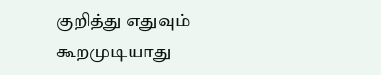குறித்து எதுவும் கூறமுடியாது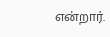என்றார்.